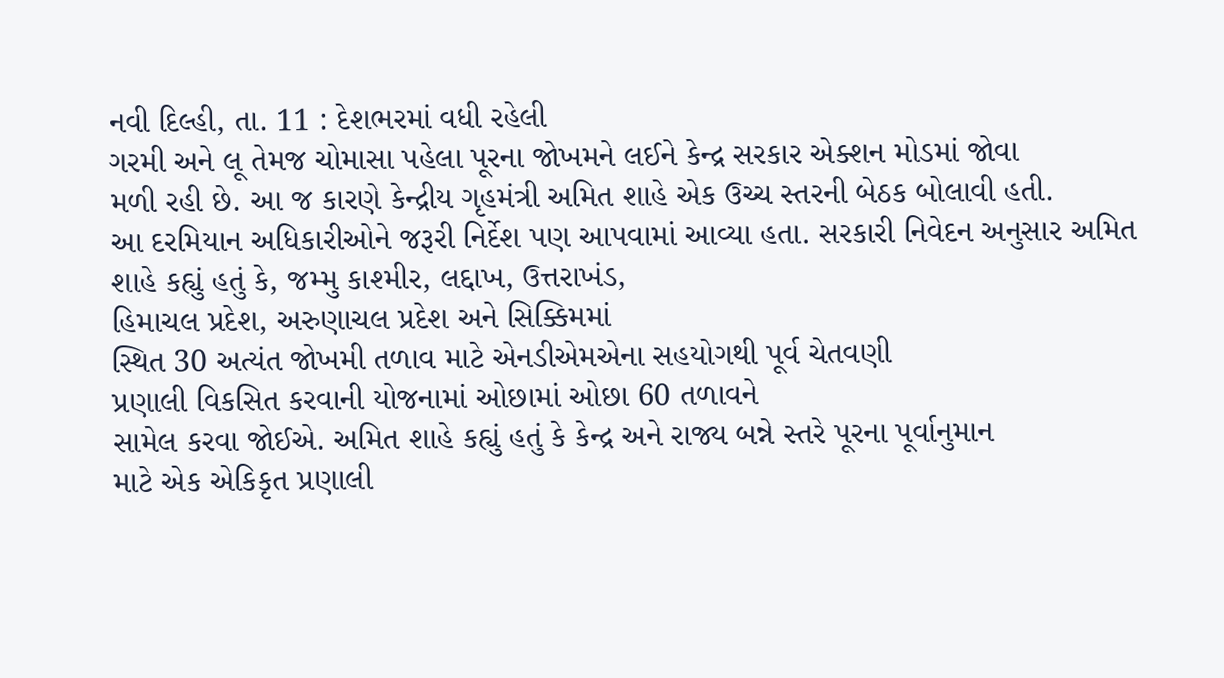નવી દિલ્હી, તા. 11 : દેશભરમાં વધી રહેલી
ગરમી અને લૂ તેમજ ચોમાસા પહેલા પૂરના જોખમને લઈને કેન્દ્ર સરકાર એક્શન મોડમાં જોવા
મળી રહી છે. આ જ કારણે કેન્દ્રીય ગૃહમંત્રી અમિત શાહે એક ઉચ્ચ સ્તરની બેઠક બોલાવી હતી.
આ દરમિયાન અધિકારીઓને જરૂરી નિર્દેશ પણ આપવામાં આવ્યા હતા. સરકારી નિવેદન અનુસાર અમિત
શાહે કહ્યું હતું કે, જમ્મુ કાશ્મીર, લદ્દાખ, ઉત્તરાખંડ,
હિમાચલ પ્રદેશ, અરુણાચલ પ્રદેશ અને સિક્કિમમાં
સ્થિત 30 અત્યંત જોખમી તળાવ માટે એનડીએમએના સહયોગથી પૂર્વ ચેતવણી
પ્રણાલી વિકસિત કરવાની યોજનામાં ઓછામાં ઓછા 60 તળાવને
સામેલ કરવા જોઈએ. અમિત શાહે કહ્યું હતું કે કેન્દ્ર અને રાજ્ય બન્ને સ્તરે પૂરના પૂર્વાનુમાન
માટે એક એકિકૃત પ્રણાલી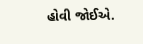હોવી જોઈએ.